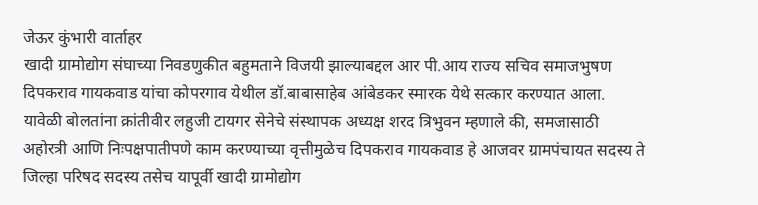जेऊर कुंभारी वार्ताहर
खादी ग्रामोद्योग संघाच्या निवडणुकीत बहुमताने विजयी झाल्याबद्दल आर पी.आय राज्य सचिव समाजभुषण दिपकराव गायकवाड यांचा कोपरगाव येथील डॉ.बाबासाहेब आंबेडकर स्मारक येथे सत्कार करण्यात आला.
यावेळी बोलतांना क्रांतीवीर लहुजी टायगर सेनेचे संस्थापक अध्यक्ष शरद त्रिभुवन म्हणाले की, समजासाठी अहोरत्री आणि निःपक्षपातीपणे काम करण्याच्या वृत्तीमुळेच दिपकराव गायकवाड हे आजवर ग्रामपंचायत सदस्य ते जिल्हा परिषद सदस्य तसेच यापूर्वी खादी ग्रामोद्योग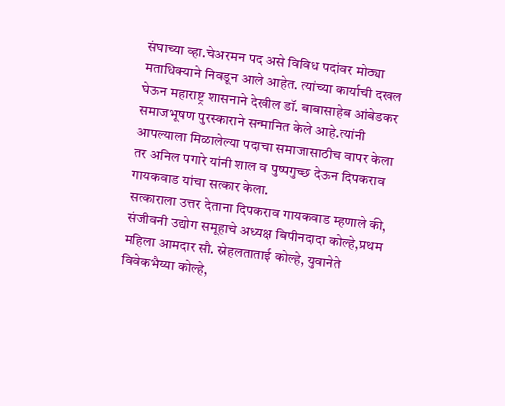संघाच्या व्हा.चेअरमन पद असे विविध पदांवर मोठ्या मताधिक्याने निवडून आले आहेत. त्यांच्या कार्याची दखल घेऊन महाराष्ट्र शासनाने देखील डॉ. बाबासाहेब आंबेडकर समाजभूषण पुरस्काराने सन्मानित केले आहे.त्यांनी आपल्याला मिळालेल्या पदाचा समाजासाठीच वापर केला तर अनिल पगारे यांनी शाल व पुष्पगुच्छ देऊन दिपकराव गायकवाड यांचा सत्कार केला.
सत्काराला उत्तर देताना दिपकराव गायकवाड म्हणाले की, संजीवनी उद्योग समूहाचे अध्यक्ष बिपीनदादा कोल्हे,प्रथम महिला आमदार सौ. स्नेहलताताई कोल्हे, युवानेते विवेकभैय्या कोल्हे,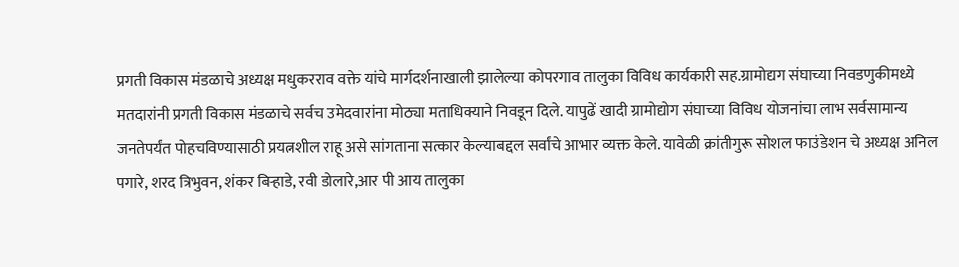प्रगती विकास मंडळाचे अध्यक्ष मधुकरराव वक्ते यांचे मार्गदर्शनाखाली झालेल्या कोपरगाव तालुका विविध कार्यकारी सह.ग्रामोद्यग संघाच्या निवडणुकीमध्ये मतदारांनी प्रगती विकास मंडळाचे सर्वच उमेदवारांना मोठ्या मताधिक्याने निवडून दिले. यापुढें खादी ग्रामोद्योग संघाच्या विविध योजनांचा लाभ सर्वसामान्य जनतेपर्यंत पोहचविण्यासाठी प्रयत्नशील राहू असे सांगताना सत्कार केल्याबद्दल सर्वांचे आभार व्यक्त केले. यावेळी क्रांतीगुरू सोशल फाउंडेशन चे अध्यक्ष अनिल पगारे, शरद त्रिभुवन, शंकर बिऱ्हाडे, रवी डोलारे,आर पी आय तालुका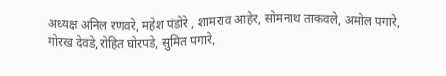अध्यक्ष अनिल रणवरे, महेश पंडोरे , शामराव आहेर, सोमनाथ ताकवले, अमोल पगारे, गोरख देवडे,रोहित घोरपडे, सुमित पगारे,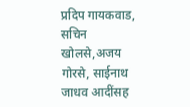प्रदिप गायकवाड, सचिन खोलसे,अजय गोरसे, साईनाथ जाधव आदींसह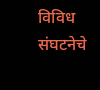विविध संघटनेचे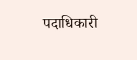पदाधिकारी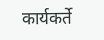कार्यकर्ते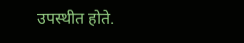उपस्थीत होते.